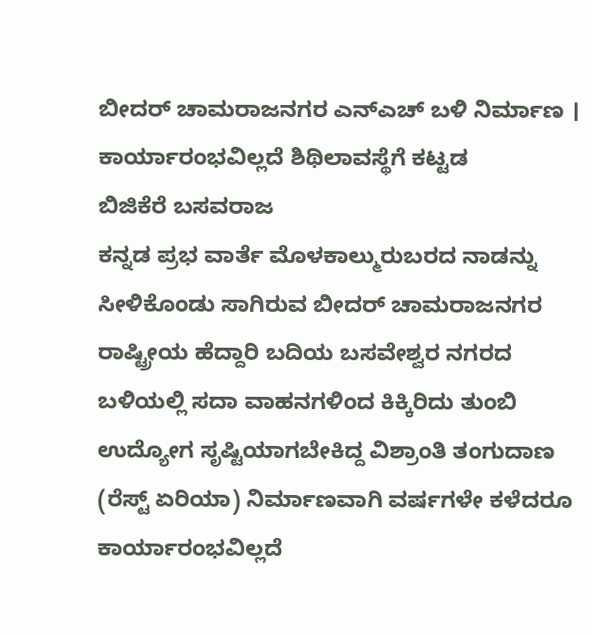ಬೀದರ್ ಚಾಮರಾಜನಗರ ಎನ್ಎಚ್ ಬಳಿ ನಿರ್ಮಾಣ । ಕಾರ್ಯಾರಂಭವಿಲ್ಲದೆ ಶಿಥಿಲಾವಸ್ಥೆಗೆ ಕಟ್ಟಡ
ಬಿಜಿಕೆರೆ ಬಸವರಾಜ
ಕನ್ನಡ ಪ್ರಭ ವಾರ್ತೆ ಮೊಳಕಾಲ್ಮುರುಬರದ ನಾಡನ್ನು ಸೀಳಿಕೊಂಡು ಸಾಗಿರುವ ಬೀದರ್ ಚಾಮರಾಜನಗರ ರಾಷ್ಟ್ರೀಯ ಹೆದ್ದಾರಿ ಬದಿಯ ಬಸವೇಶ್ವರ ನಗರದ ಬಳಿಯಲ್ಲಿ ಸದಾ ವಾಹನಗಳಿಂದ ಕಿಕ್ಕಿರಿದು ತುಂಬಿ ಉದ್ಯೋಗ ಸೃಷ್ಟಿಯಾಗಬೇಕಿದ್ದ ವಿಶ್ರಾಂತಿ ತಂಗುದಾಣ (ರೆಸ್ಟ್ ಏರಿಯಾ) ನಿರ್ಮಾಣವಾಗಿ ವರ್ಷಗಳೇ ಕಳೆದರೂ ಕಾರ್ಯಾರಂಭವಿಲ್ಲದೆ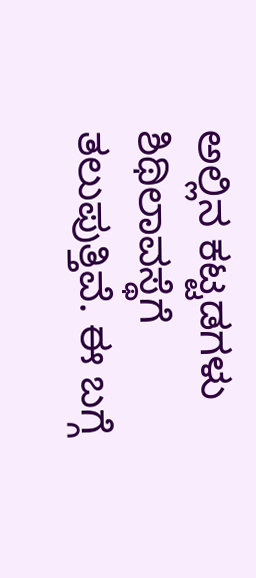ಅಲ್ಲಿನ ಕಟ್ಟಡಗಳು ಶಿಥಿಲಾವಸ್ಥೆಗೆ ತಲುಪುತ್ತಿವೆ. ಈ ಬಗ್ಗೆ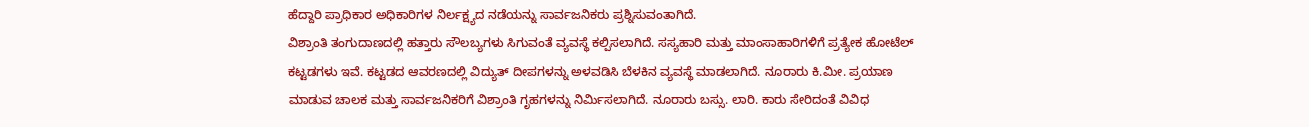ಹೆದ್ದಾರಿ ಪ್ರಾಧಿಕಾರ ಅಧಿಕಾರಿಗಳ ನಿರ್ಲಕ್ಷ್ಯದ ನಡೆಯನ್ನು ಸಾರ್ವಜನಿಕರು ಪ್ರಶ್ನಿಸುವಂತಾಗಿದೆ.
ವಿಶ್ರಾಂತಿ ತಂಗುದಾಣದಲ್ಲಿ ಹತ್ತಾರು ಸೌಲಬ್ಯಗಳು ಸಿಗುವಂತೆ ವ್ಯವಸ್ಥೆ ಕಲ್ಪಿಸಲಾಗಿದೆ. ಸಸ್ಯಹಾರಿ ಮತ್ತು ಮಾಂಸಾಹಾರಿಗಳಿಗೆ ಪ್ರತ್ಯೇಕ ಹೋಟೆಲ್ ಕಟ್ಟಡಗಳು ಇವೆ. ಕಟ್ಟಡದ ಆವರಣದಲ್ಲಿ ವಿದ್ಯುತ್ ದೀಪಗಳನ್ನು ಅಳವಡಿಸಿ ಬೆಳಕಿನ ವ್ಯವಸ್ಥೆ ಮಾಡಲಾಗಿದೆ. ನೂರಾರು ಕಿ.ಮೀ. ಪ್ರಯಾಣ ಮಾಡುವ ಚಾಲಕ ಮತ್ತು ಸಾರ್ವಜನಿಕರಿಗೆ ವಿಶ್ರಾಂತಿ ಗೃಹಗಳನ್ನು ನಿರ್ಮಿಸಲಾಗಿದೆ. ನೂರಾರು ಬಸ್ಸು. ಲಾರಿ. ಕಾರು ಸೇರಿದಂತೆ ವಿವಿಧ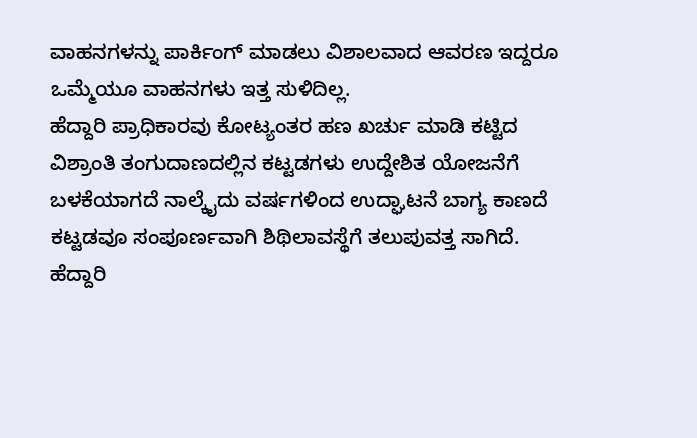ವಾಹನಗಳನ್ನು ಪಾರ್ಕಿಂಗ್ ಮಾಡಲು ವಿಶಾಲವಾದ ಆವರಣ ಇದ್ದರೂ ಒಮ್ಮೆಯೂ ವಾಹನಗಳು ಇತ್ತ ಸುಳಿದಿಲ್ಲ.
ಹೆದ್ದಾರಿ ಪ್ರಾಧಿಕಾರವು ಕೋಟ್ಯಂತರ ಹಣ ಖರ್ಚು ಮಾಡಿ ಕಟ್ಟಿದ ವಿಶ್ರಾಂತಿ ತಂಗುದಾಣದಲ್ಲಿನ ಕಟ್ಟಡಗಳು ಉದ್ದೇಶಿತ ಯೋಜನೆಗೆ ಬಳಕೆಯಾಗದೆ ನಾಲ್ಕೈದು ವರ್ಷಗಳಿಂದ ಉದ್ಘಾಟನೆ ಬಾಗ್ಯ ಕಾಣದೆ ಕಟ್ಟಡವೂ ಸಂಪೂರ್ಣವಾಗಿ ಶಿಥಿಲಾವಸ್ಥೆಗೆ ತಲುಪುವತ್ತ ಸಾಗಿದೆ.
ಹೆದ್ದಾರಿ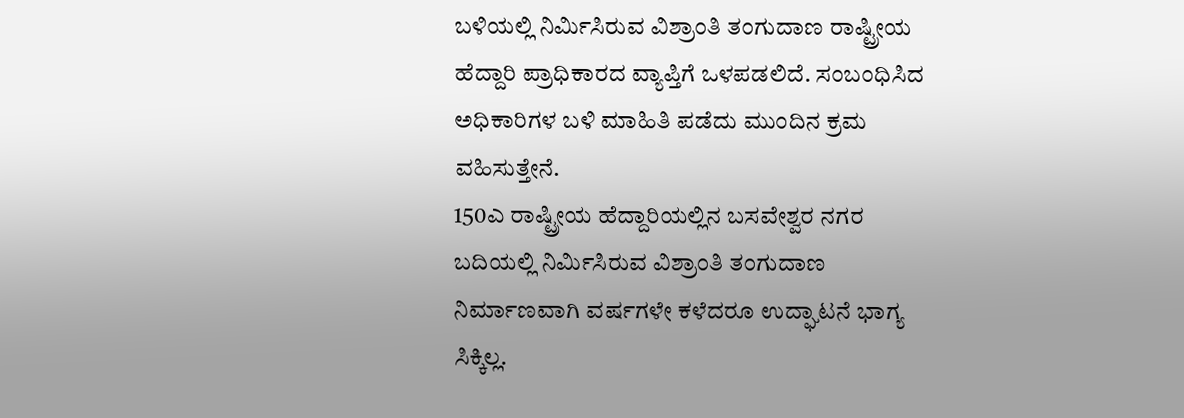ಬಳಿಯಲ್ಲಿ ನಿರ್ಮಿಸಿರುವ ವಿಶ್ರಾಂತಿ ತಂಗುದಾಣ ರಾಷ್ಟ್ರೀಯ ಹೆದ್ದಾರಿ ಪ್ರಾಧಿಕಾರದ ವ್ಯಾಪ್ತಿಗೆ ಒಳಪಡಲಿದೆ. ಸಂಬಂಧಿಸಿದ ಅಧಿಕಾರಿಗಳ ಬಳಿ ಮಾಹಿತಿ ಪಡೆದು ಮುಂದಿನ ಕ್ರಮ ವಹಿಸುತ್ತೇನೆ.
150ಎ ರಾಷ್ಟ್ರೀಯ ಹೆದ್ದಾರಿಯಲ್ಲಿನ ಬಸವೇಶ್ವರ ನಗರ ಬದಿಯಲ್ಲಿ ನಿರ್ಮಿಸಿರುವ ವಿಶ್ರಾಂತಿ ತಂಗುದಾಣ ನಿರ್ಮಾಣವಾಗಿ ವರ್ಷಗಳೇ ಕಳೆದರೂ ಉದ್ಘಾಟನೆ ಭಾಗ್ಯ ಸಿಕ್ಕಿಲ್ಲ.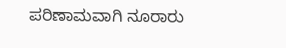ಪರಿಣಾಮವಾಗಿ ನೂರಾರು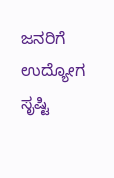ಜನರಿಗೆ ಉದ್ಯೋಗ ಸೃಷ್ಟಿ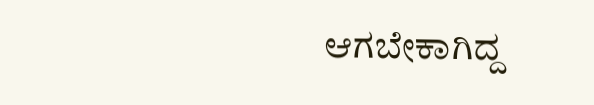ಆಗಬೇಕಾಗಿದ್ದ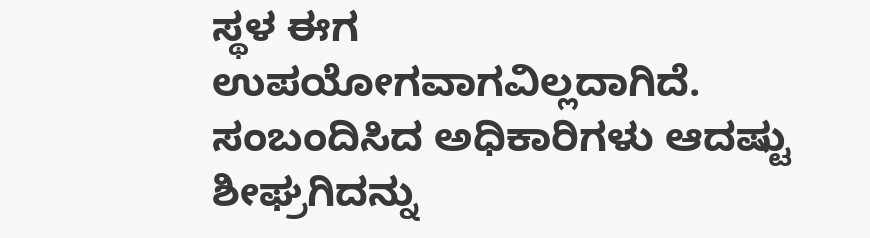ಸ್ಥಳ ಈಗ ಉಪಯೋಗವಾಗವಿಲ್ಲದಾಗಿದೆ. ಸಂಬಂದಿಸಿದ ಅಧಿಕಾರಿಗಳು ಆದಷ್ಟು ಶೀಘ್ರಗಿದನ್ನು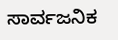ಸಾರ್ವಜನಿಕ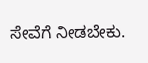ಸೇವೆಗೆ ನೀಡಬೇಕು.